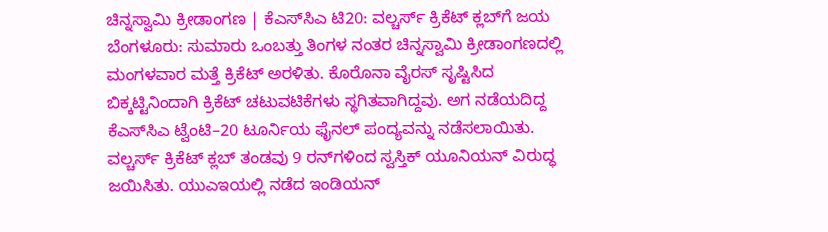ಚಿನ್ನಸ್ವಾಮಿ ಕ್ರೀಡಾಂಗಣ | ಕೆಎಸ್‌ಸಿಎ ಟಿ20: ವಲ್ಚರ್ಸ್‌ ಕ್ರಿಕೆಟ್ ಕ್ಲಬ್‌ಗೆ ಜಯ ಬೆಂಗಳೂರು: ಸುಮಾರು ಒಂಬತ್ತು ತಿಂಗಳ ನಂತರ ಚಿನ್ನಸ್ವಾಮಿ ಕ್ರೀಡಾಂಗಣದಲ್ಲಿ ಮಂಗಳವಾರ ಮತ್ತೆ ಕ್ರಿಕೆಟ್ ಅರಳಿತು. ಕೊರೊನಾ ವೈರಸ್‌ ಸೃಷ್ಟಿಸಿದ ಬಿಕ್ಕಟ್ಟಿನಿಂದಾಗಿ ಕ್ರಿಕೆಟ್ ಚಟುವಟಿಕೆಗಳು ಸ್ಥಗಿತವಾಗಿದ್ದವು. ಅಗ ನಡೆಯದಿದ್ದ ಕೆಎಸ್‌ಸಿಎ ಟ್ವೆಂಟಿ–20 ಟೂರ್ನಿಯ ಫೈನಲ್ ಪಂದ್ಯವನ್ನು ನಡೆಸಲಾಯಿತು. ವಲ್ಚರ್ಸ್‌ ಕ್ರಿಕೆಟ್ ಕ್ಲಬ್ ತಂಡವು 9 ರನ್‌ಗಳಿಂದ ಸ್ವಸ್ತಿಕ್ ಯೂನಿಯನ್ ವಿರುದ್ಧ ಜಯಿಸಿತು. ಯುಎಇಯಲ್ಲಿ ನಡೆದ ಇಂಡಿಯನ್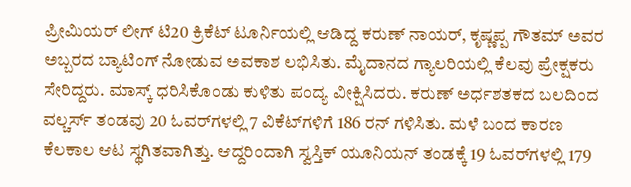ಪ್ರೀಮಿಯರ್ ಲೀಗ್ ಟಿ20 ಕ್ರಿಕೆಟ್ ಟೂರ್ನಿಯಲ್ಲಿ ಆಡಿದ್ದ ಕರುಣ್ ನಾಯರ್, ಕೃಷ್ಣಪ್ಪ ಗೌತಮ್ ಅವರ ಅಬ್ಬರದ ಬ್ಯಾಟಿಂಗ್ ನೋಡುವ ಅವಕಾಶ ಲಭಿಸಿತು. ಮೈದಾನದ ಗ್ಯಾಲರಿಯಲ್ಲಿ ಕೆಲವು ಪ್ರೇಕ್ಷಕರು ಸೇರಿದ್ದರು. ಮಾಸ್ಕ್ ಧರಿಸಿಕೊಂಡು ಕುಳಿತು ಪಂದ್ಯ ವೀಕ್ಷಿಸಿದರು. ಕರುಣ್ ಅರ್ಧಶತಕದ ಬಲದಿಂದ ವಲ್ಚರ್ಸ್‌ ತಂಡವು 20 ಓವರ್‌ಗಳಲ್ಲಿ 7 ವಿಕೆಟ್‌ಗಳಿಗೆ 186 ರನ್ ಗಳಿಸಿತು. ಮಳೆ ಬಂದ ಕಾರಣ ಕೆಲಕಾಲ ಆಟ ಸ್ಥಗಿತವಾಗಿತ್ತು. ಆದ್ದರಿಂದಾಗಿ ಸ್ವಸ್ತಿಕ್ ಯೂನಿಯನ್ ತಂಡಕ್ಕೆ 19 ಓವರ್‌ಗಳಲ್ಲಿ 179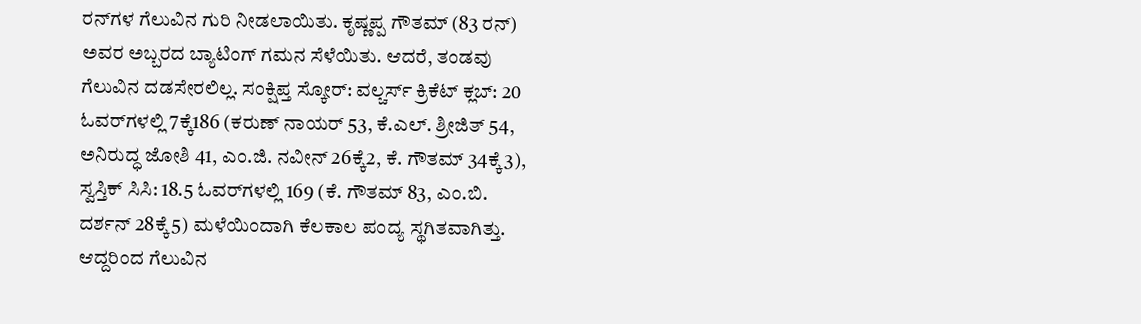ರನ್‌ಗಳ ಗೆಲುವಿನ ಗುರಿ ನೀಡಲಾಯಿತು. ಕೃಷ್ಣಪ್ಪ ಗೌತಮ್ (83 ರನ್) ಅವರ ಅಬ್ಬರದ ಬ್ಯಾಟಿಂಗ್ ಗಮನ ಸೆಳೆಯಿತು. ಆದರೆ, ತಂಡವು ಗೆಲುವಿನ ದಡಸೇರಲಿಲ್ಲ. ಸಂಕ್ಷಿಪ್ತ ಸ್ಕೋರ್: ವಲ್ಚರ್ಸ್ ಕ್ರಿಕೆಟ್ ಕ್ಲಬ್: 20 ಓವರ್‌ಗಳಲ್ಲಿ 7ಕ್ಕೆ186 (ಕರುಣ್ ನಾಯರ್ 53, ಕೆ.ಎಲ್. ಶ್ರೀಜಿತ್ 54, ಅನಿರುದ್ಧ ಜೋಶಿ 41, ಎಂ.ಜಿ. ನವೀನ್ 26ಕ್ಕೆ2, ಕೆ. ಗೌತಮ್ 34ಕ್ಕೆ3), ಸ್ವಸ್ತಿಕ್ ಸಿಸಿ: 18.5 ಓವರ್‌ಗಳಲ್ಲಿ 169 (ಕೆ. ಗೌತಮ್ 83, ಎಂ.ಬಿ. ದರ್ಶನ್ 28ಕ್ಕೆ5) ಮಳೆಯಿಂದಾಗಿ ಕೆಲಕಾಲ ಪಂದ್ಯ ಸ್ಥಗಿತವಾಗಿತ್ತು. ಆದ್ದರಿಂದ ಗೆಲುವಿನ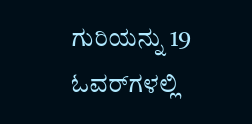ಗುರಿಯನ್ನು 19 ಓವರ್‌ಗಳಲ್ಲಿ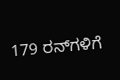179 ರನ್‌ಗಳಿಗೆ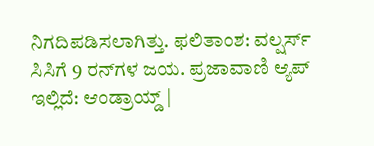ನಿಗದಿಪಡಿಸಲಾಗಿತ್ತು. ಫಲಿತಾಂಶ: ವಲ್ಷರ್ಸ್ ಸಿಸಿಗೆ 9 ರನ್‌ಗಳ ಜಯ. ಪ್ರಜಾವಾಣಿ ಆ್ಯಪ್ ಇಲ್ಲಿದೆ: ಆಂಡ್ರಾಯ್ಡ್ |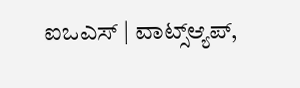ಐಒಎಸ್ | ವಾಟ್ಸ್ಆ್ಯಪ್,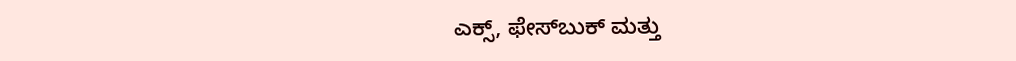ಎಕ್ಸ್, ಫೇಸ್‌ಬುಕ್ ಮತ್ತು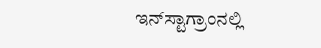ಇನ್‌ಸ್ಟಾಗ್ರಾಂನಲ್ಲಿ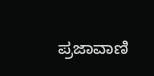ಪ್ರಜಾವಾಣಿ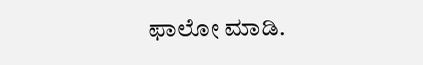ಫಾಲೋ ಮಾಡಿ.